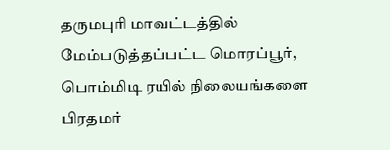தருமபுரி மாவட்டத்தில் மேம்படுத்தப்பட்ட மொரப்பூர், பொம்மிடி ரயில் நிலையங்களை பிரதமர்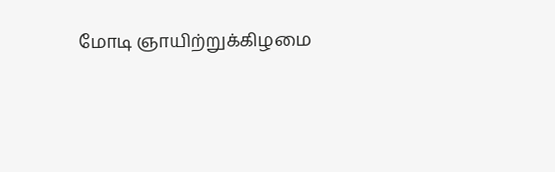மோடி ஞாயிற்றுக்கிழமை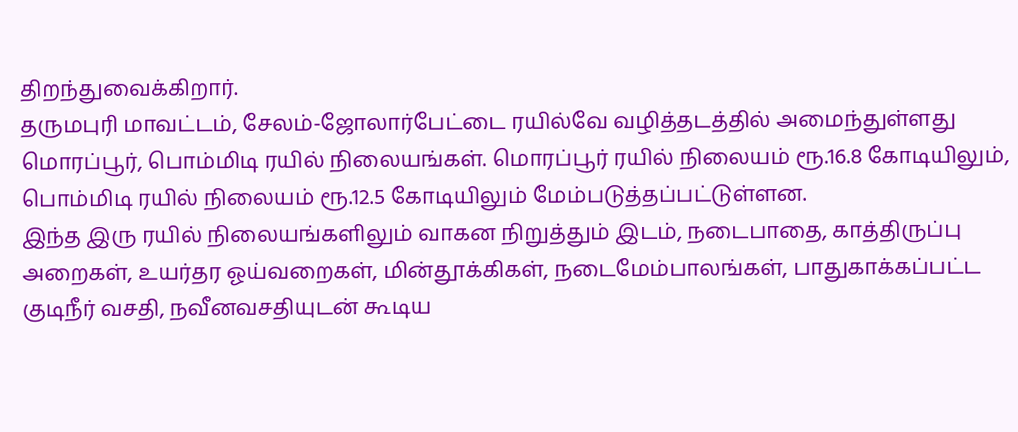திறந்துவைக்கிறார்.
தருமபுரி மாவட்டம், சேலம்-ஜோலார்பேட்டை ரயில்வே வழித்தடத்தில் அமைந்துள்ளது மொரப்பூர், பொம்மிடி ரயில் நிலையங்கள். மொரப்பூர் ரயில் நிலையம் ரூ.16.8 கோடியிலும், பொம்மிடி ரயில் நிலையம் ரூ.12.5 கோடியிலும் மேம்படுத்தப்பட்டுள்ளன.
இந்த இரு ரயில் நிலையங்களிலும் வாகன நிறுத்தும் இடம், நடைபாதை, காத்திருப்பு அறைகள், உயர்தர ஓய்வறைகள், மின்தூக்கிகள், நடைமேம்பாலங்கள், பாதுகாக்கப்பட்ட குடிநீர் வசதி, நவீனவசதியுடன் கூடிய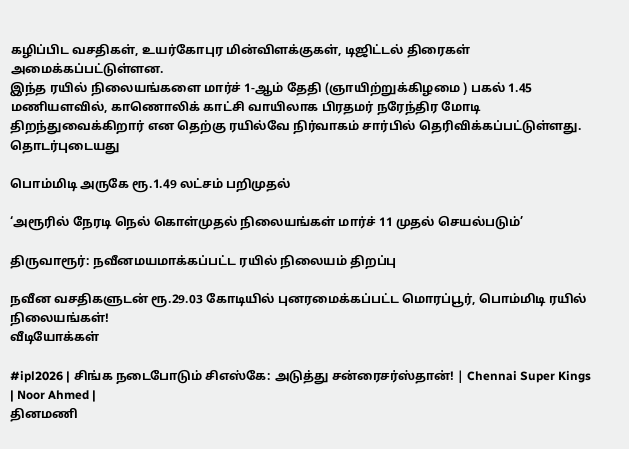கழிப்பிட வசதிகள், உயர்கோபுர மின்விளக்குகள், டிஜிட்டல் திரைகள் அமைக்கப்பட்டுள்ளன.
இந்த ரயில் நிலையங்களை மார்ச் 1-ஆம் தேதி (ஞாயிற்றுக்கிழமை ) பகல் 1.45 மணியளவில், காணொலிக் காட்சி வாயிலாக பிரதமர் நரேந்திர மோடி திறந்துவைக்கிறார் என தெற்கு ரயில்வே நிர்வாகம் சார்பில் தெரிவிக்கப்பட்டுள்ளது.
தொடர்புடையது

பொம்மிடி அருகே ரூ.1.49 லட்சம் பறிமுதல்

‘அரூரில் நேரடி நெல் கொள்முதல் நிலையங்கள் மார்ச் 11 முதல் செயல்படும்’

திருவாரூர்: நவீனமயமாக்கப்பட்ட ரயில் நிலையம் திறப்பு

நவீன வசதிகளுடன் ரூ.29.03 கோடியில் புனரமைக்கப்பட்ட மொரப்பூர், பொம்மிடி ரயில் நிலையங்கள்!
வீடியோக்கள்

#ipl2026 | சிங்க நடைபோடும் சிஎஸ்கே: அடுத்து சன்ரைசர்ஸ்தான்! | Chennai Super Kings | Noor Ahmed |
தினமணி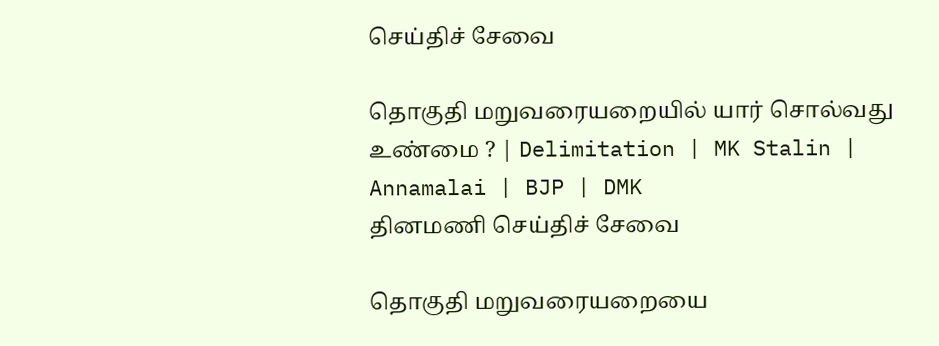செய்திச் சேவை

தொகுதி மறுவரையறையில் யார் சொல்வது உண்மை ? | Delimitation | MK Stalin | Annamalai | BJP | DMK
தினமணி செய்திச் சேவை

தொகுதி மறுவரையறையை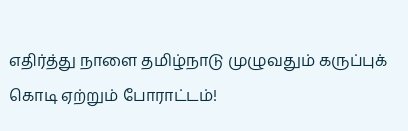எதிர்த்து நாளை தமிழ்நாடு முழுவதும் கருப்புக் கொடி ஏற்றும் போராட்டம்!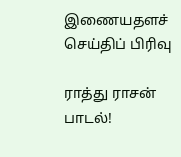இணையதளச் செய்திப் பிரிவு

ராத்து ராசன் பாடல்!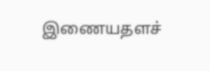இணையதளச்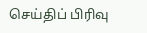செய்திப் பிரிவு